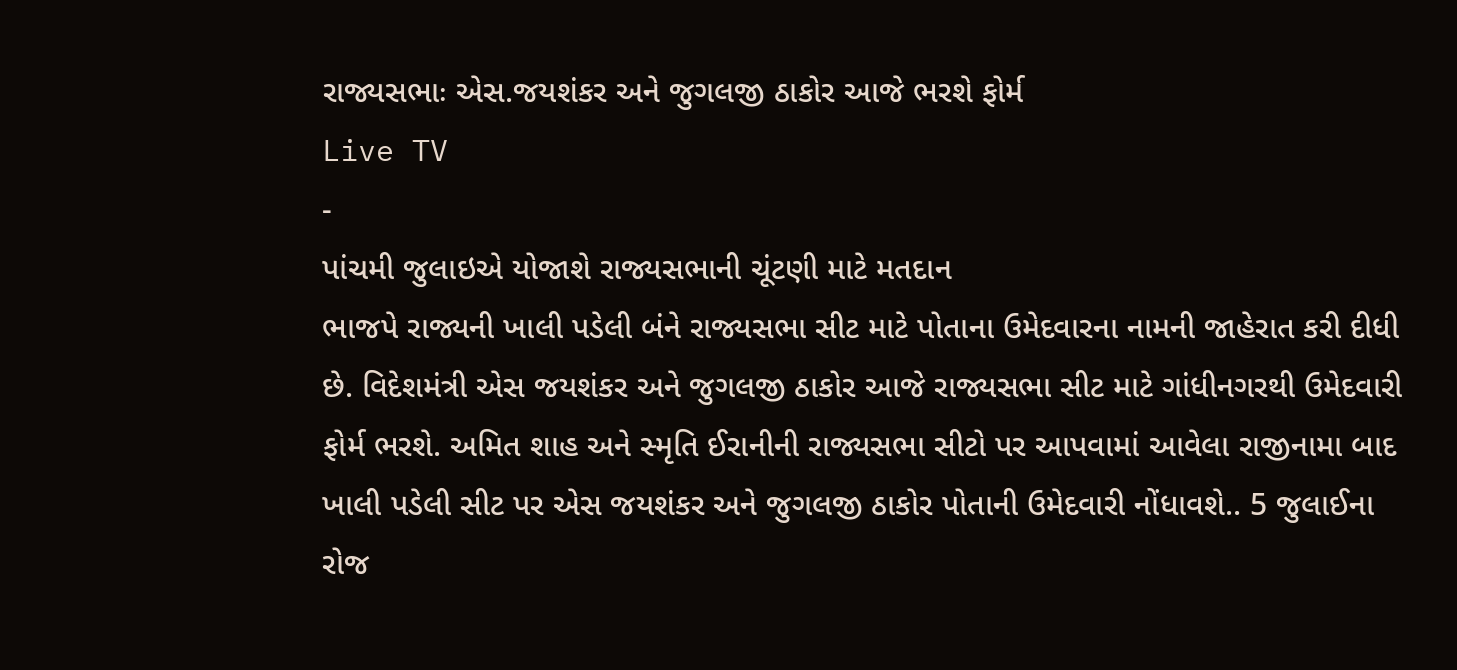રાજ્યસભાઃ એસ.જયશંકર અને જુગલજી ઠાકોર આજે ભરશે ફોર્મ
Live TV
-
પાંચમી જુલાઇએ યોજાશે રાજ્યસભાની ચૂંટણી માટે મતદાન
ભાજપે રાજ્યની ખાલી પડેલી બંને રાજ્યસભા સીટ માટે પોતાના ઉમેદવારના નામની જાહેરાત કરી દીધી છે. વિદેશમંત્રી એસ જયશંકર અને જુગલજી ઠાકોર આજે રાજ્યસભા સીટ માટે ગાંધીનગરથી ઉમેદવારી ફોર્મ ભરશે. અમિત શાહ અને સ્મૃતિ ઈરાનીની રાજ્યસભા સીટો પર આપવામાં આવેલા રાજીનામા બાદ ખાલી પડેલી સીટ પર એસ જયશંકર અને જુગલજી ઠાકોર પોતાની ઉમેદવારી નોંધાવશે.. 5 જુલાઈના રોજ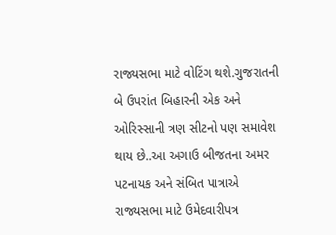રાજ્યસભા માટે વોટિંગ થશે.ગુજરાતની બે ઉપરાંત બિહારની એક અને ઓરિસ્સાની ત્રણ સીટનો પણ સમાવેશ થાય છે..આ અગાઉ બીજતના અમર પટનાયક અને સંબિત પાત્રાએ રાજ્યસભા માટે ઉમેદવારીપત્ર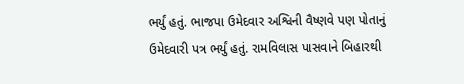ભર્યું હતું. ભાજપા ઉમેદવાર અશ્વિની વૈષ્ણવે પણ પોતાનું ઉમેદવારી પત્ર ભર્યું હતું. રામવિલાસ પાસવાને બિહારથી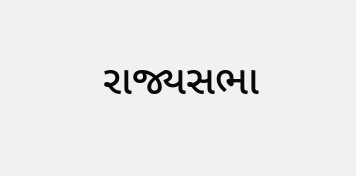રાજ્યસભા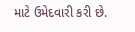માટે ઉમેદવારી કરી છે.